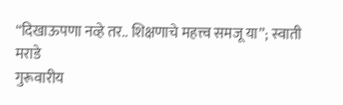“दिखाऊपणा नव्हे तर.. शिक्षणाचे महत्त्व समजू या”; स्वाती मराडे
गुरूवारीय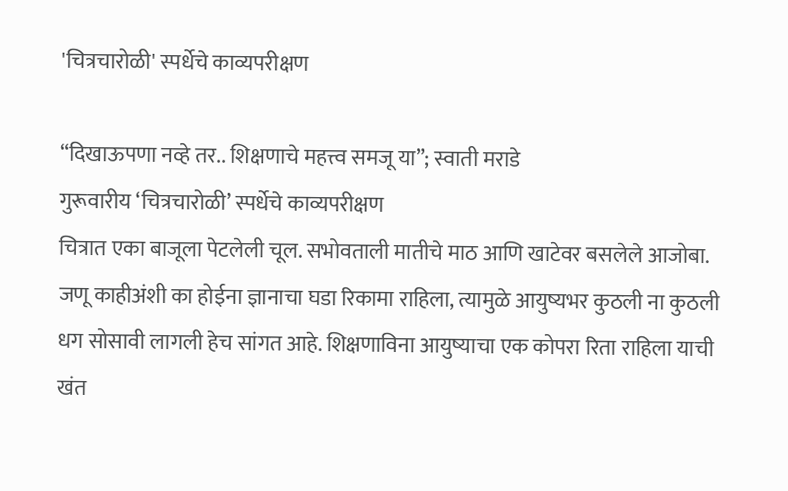'चित्रचारोळी' स्पर्धेचे काव्यपरीक्षण

“दिखाऊपणा नव्हे तर.. शिक्षणाचे महत्त्व समजू या”; स्वाती मराडे
गुरूवारीय ‘चित्रचारोळी’ स्पर्धेचे काव्यपरीक्षण
चित्रात एका बाजूला पेटलेली चूल. सभोवताली मातीचे माठ आणि खाटेवर बसलेले आजोबा. जणू काहीअंशी का होईना ज्ञानाचा घडा रिकामा राहिला, त्यामुळे आयुष्यभर कुठली ना कुठली धग सोसावी लागली हेच सांगत आहे. शिक्षणाविना आयुष्याचा एक कोपरा रिता राहिला याची खंत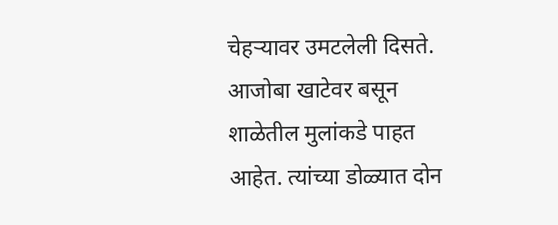चेहऱ्यावर उमटलेली दिसते. आजोबा खाटेवर बसून शाळेतील मुलांकडे पाहत आहेत. त्यांच्या डोळ्यात दोन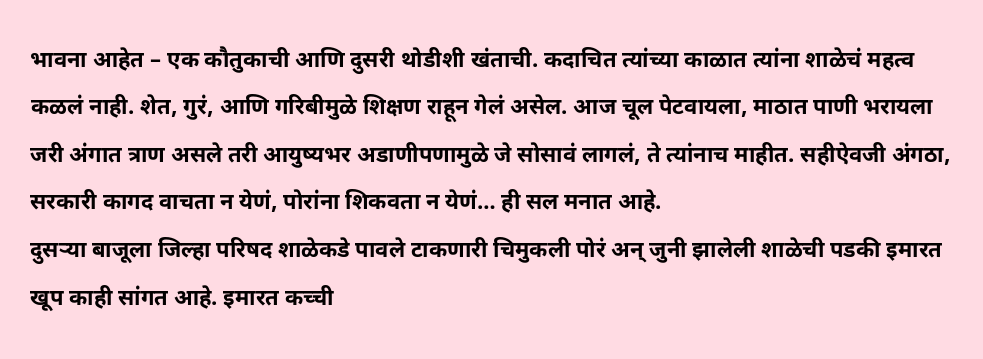भावना आहेत – एक कौतुकाची आणि दुसरी थोडीशी खंताची. कदाचित त्यांच्या काळात त्यांना शाळेचं महत्व कळलं नाही. शेत, गुरं, आणि गरिबीमुळे शिक्षण राहून गेलं असेल. आज चूल पेटवायला, माठात पाणी भरायला जरी अंगात त्राण असले तरी आयुष्यभर अडाणीपणामुळे जे सोसावं लागलं, ते त्यांनाच माहीत. सहीऐवजी अंगठा, सरकारी कागद वाचता न येणं, पोरांना शिकवता न येणं… ही सल मनात आहे.
दुसऱ्या बाजूला जिल्हा परिषद शाळेकडे पावले टाकणारी चिमुकली पोरं अन् जुनी झालेली शाळेची पडकी इमारत खूप काही सांगत आहे. इमारत कच्ची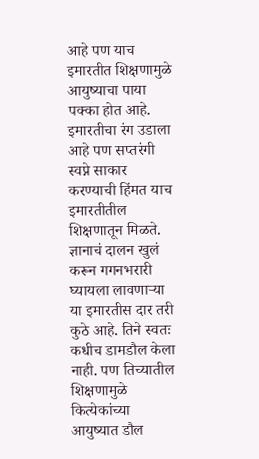आहे पण याच इमारतीत शिक्षणामुळे आयुष्याचा पाया पक्का होत आहे. इमारतीचा रंग उडाला आहे पण सप्तरंगी स्वप्ने साकार करण्याची हिंमत याच इमारतीतील शिक्षणातून मिळते. ज्ञानाचं दालन खुलं करून गगनभरारी घ्यायला लावणाऱ्या या इमारतीस दार तरी कुठे आहे. तिने स्वतः कधीच डामडौल केला नाही. पण तिच्यातील शिक्षणामुळे कित्येकांच्या आयुष्यात डौल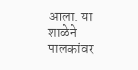आला. या शाळेने पालकांवर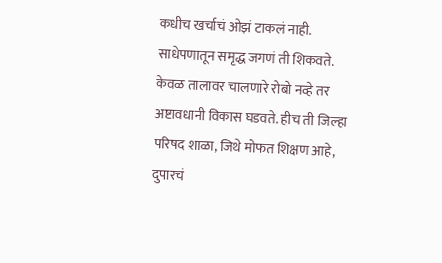कधीच खर्चाचं ओझं टाकलं नाही. साधेपणातून समृद्ध जगणं ती शिकवते. केवळ तालावर चालणारे रोबो नव्हे तर अष्टावधानी विकास घडवते. हीच ती जिल्हा परिषद शाळा, जिथे मोफत शिक्षण आहे, दुपारचं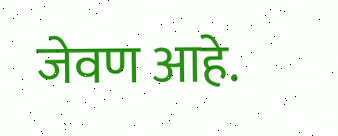जेवण आहे.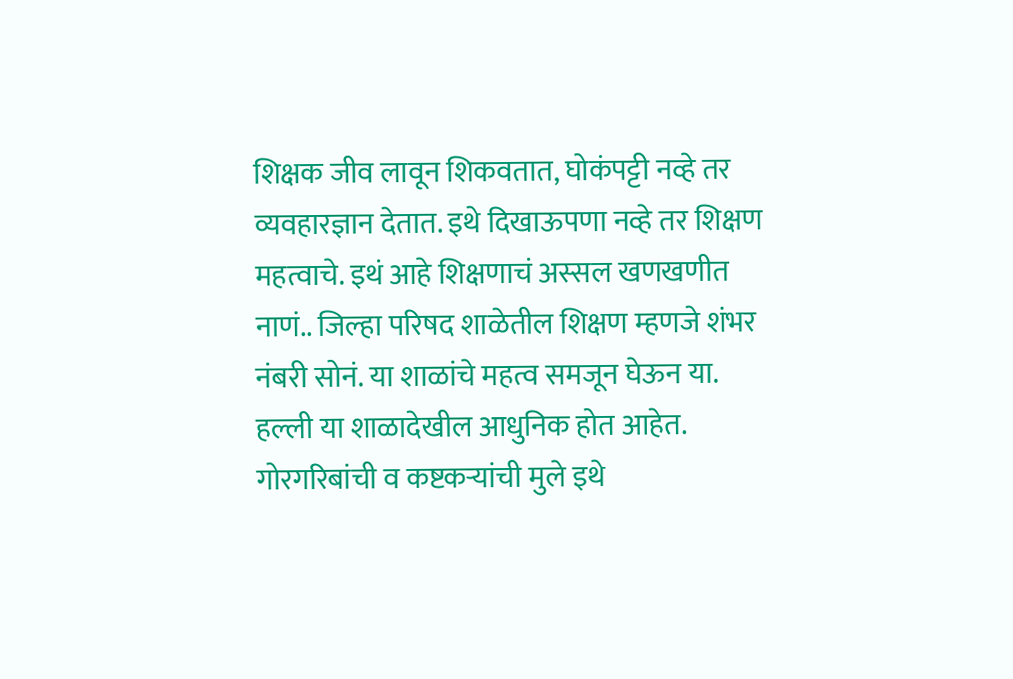शिक्षक जीव लावून शिकवतात, घोकंपट्टी नव्हे तर व्यवहारज्ञान देतात. इथे दिखाऊपणा नव्हे तर शिक्षण महत्वाचे. इथं आहे शिक्षणाचं अस्सल खणखणीत नाणं.. जिल्हा परिषद शाळेतील शिक्षण म्हणजे शंभर नंबरी सोनं. या शाळांचे महत्व समजून घेऊन या. हल्ली या शाळादेखील आधुनिक होत आहेत. गोरगरिबांची व कष्टकऱ्यांची मुले इथे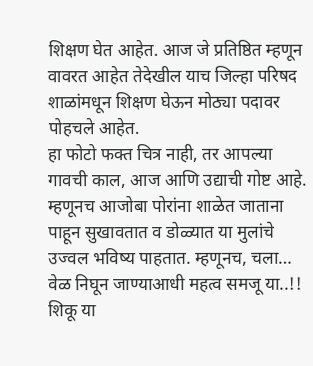शिक्षण घेत आहेत. आज जे प्रतिष्ठित म्हणून वावरत आहेत तेदेखील याच जिल्हा परिषद शाळांमधून शिक्षण घेऊन मोठ्या पदावर पोहचले आहेत.
हा फोटो फक्त चित्र नाही, तर आपल्या गावची काल, आज आणि उद्याची गोष्ट आहे. म्हणूनच आजोबा पोरांना शाळेत जाताना पाहून सुखावतात व डोळ्यात या मुलांचे उज्वल भविष्य पाहतात. म्हणूनच, चला… वेळ निघून जाण्याआधी महत्व समजू या..!! शिकू या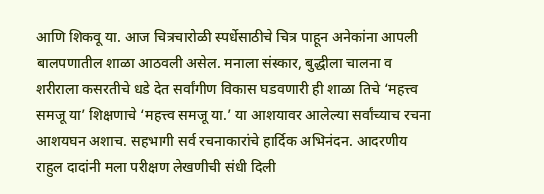आणि शिकवू या. आज चित्रचारोळी स्पर्धेसाठीचे चित्र पाहून अनेकांना आपली बालपणातील शाळा आठवली असेल. मनाला संस्कार, बुद्धीला चालना व शरीराला कसरतीचे धडे देत सर्वांगीण विकास घडवणारी ही शाळा तिचे ‘महत्त्व समजू या’ शिक्षणाचे ‘महत्त्व समजू या.’ या आशयावर आलेल्या सर्वांच्याच रचना आशयघन अशाच. सहभागी सर्व रचनाकारांचे हार्दिक अभिनंदन. आदरणीय राहुल दादांनी मला परीक्षण लेखणीची संधी दिली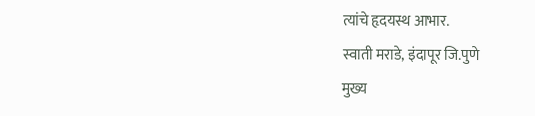त्यांचे हृदयस्थ आभार.
स्वाती मराडे, इंदापूर जि.पुणे
मुख्य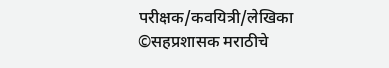परीक्षक/कवयित्री/लेखिका
©सहप्रशासक मराठीचे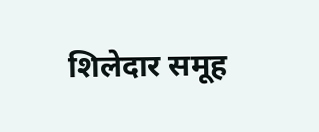शिलेदार समूह